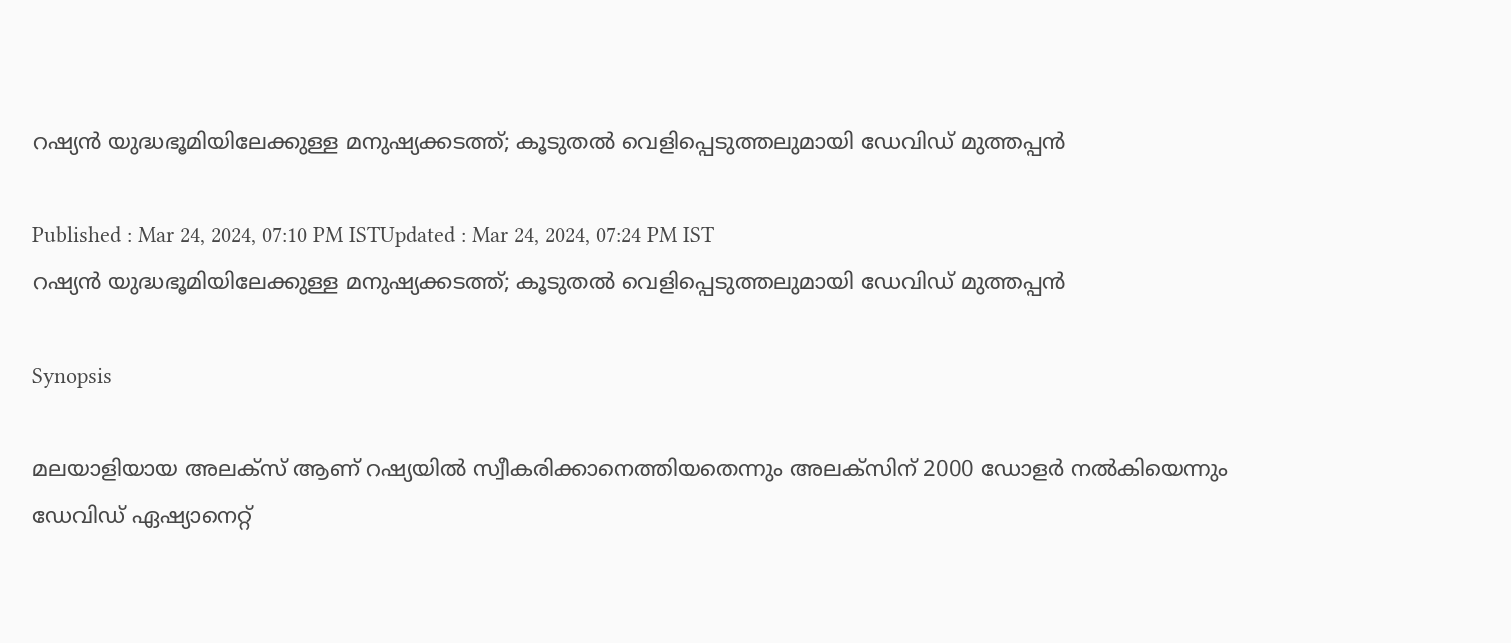റഷ്യന്‍ യുദ്ധഭൂമിയിലേക്കുള്ള മനുഷ്യക്കടത്ത്; കൂടുതല്‍ വെളിപ്പെടുത്തലുമായി ഡേവിഡ് മുത്തപ്പൻ

Published : Mar 24, 2024, 07:10 PM ISTUpdated : Mar 24, 2024, 07:24 PM IST
റഷ്യന്‍ യുദ്ധഭൂമിയിലേക്കുള്ള മനുഷ്യക്കടത്ത്; കൂടുതല്‍ വെളിപ്പെടുത്തലുമായി ഡേവിഡ് മുത്തപ്പൻ

Synopsis

മലയാളിയായ അലക്സ് ആണ് റഷ്യയില്‍ സ്വീകരിക്കാനെത്തിയതെന്നും അലക്സിന് 2000 ഡോളര്‍ നല്‍കിയെന്നും ഡേവിഡ് ഏഷ്യാനെറ്റ്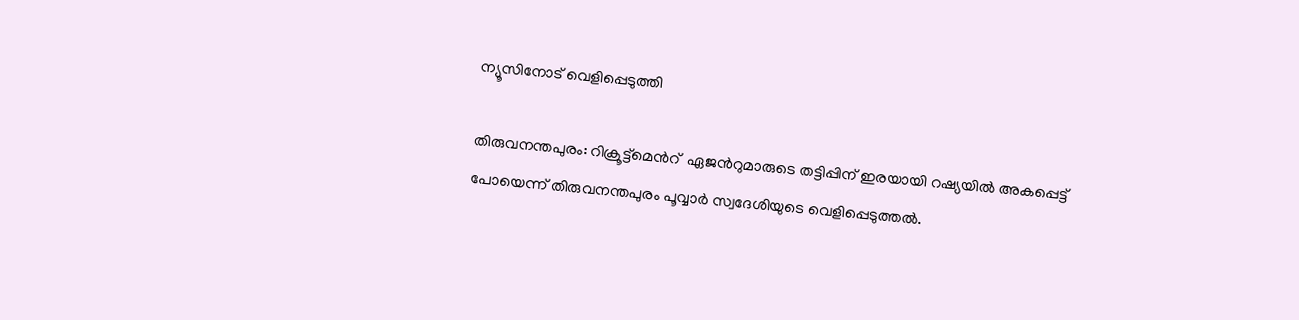ന്യൂസിനോട് വെളിപ്പെടുത്തി

തിരുവനന്തപുരം: റിക്രൂട്ട്മെന്‍റ്  ഏജന്‍റുമാരുടെ തട്ടിപ്പിന് ഇരയായി റഷ്യയിൽ അകപ്പെട്ട് പോയെന്ന് തിരുവനന്തപുരം പൂവ്വാര്‍ സ്വദേശിയുടെ വെളിപ്പെടുത്തൽ.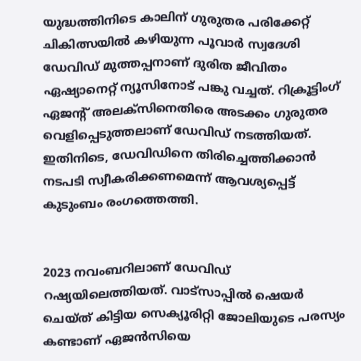യുദ്ധത്തിനിടെ കാലിന് ഗുരുതര പരിക്കേറ്റ് ചികിത്സയില്‍ കഴിയുന്ന പൂവാര്‍ സ്വദേശി ഡേവിഡ് മുത്തപ്പനാണ് ദുരിത ജീവിതം ഏഷ്യാനെറ്റ് ന്യൂസിനോട് പങ്കു വച്ചത്. റിക്രൂട്ടിംഗ് ഏജന്‍റ് അലക്സിനെതിരെ അടക്കം ഗുരുതര വെളിപ്പെടുത്തലാണ് ഡേവിഡ് നടത്തിയത്. ഇതിനിടെ, ഡേവിഡിനെ തിരിച്ചെത്തിക്കാൻ നടപടി സ്വീകരിക്കണമെന്ന് ആവശ്യപ്പെട്ട് കുടുംബം രംഗത്തെത്തി.


2023 നവംബറിലാണ് ഡേവിഡ് റഷ്യയിലെത്തിയത്. വാട്സാപ്പിൽ ഷെയര്‍ ചെയ്ത് കിട്ടിയ സെക്യൂരിറ്റി ജോലിയുടെ പരസ്യം കണ്ടാണ് ഏജൻസിയെ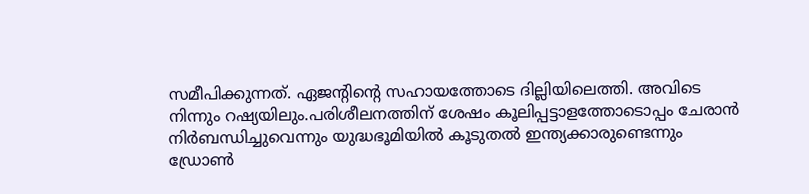സമീപിക്കുന്നത്. ഏജന്‍റിന്‍റെ സഹായത്തോടെ ദില്ലിയിലെത്തി. അവിടെ നിന്നും റഷ്യയിലും.പരിശീലനത്തിന് ശേഷം കൂലിപ്പട്ടാളത്തോടൊപ്പം ചേരാന്‍ നിര്‍ബന്ധിച്ചുവെന്നും യുദ്ധഭൂമിയില്‍ കൂടുതല്‍ ഇന്ത്യക്കാരുണ്ടെന്നും ഡ്രോണ്‍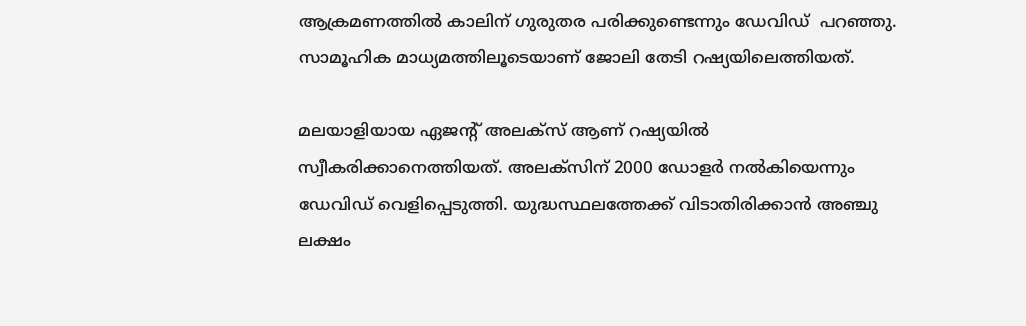ആക്രമണത്തില്‍ കാലിന് ഗുരുതര പരിക്കുണ്ടെന്നും ഡേവിഡ്  പറഞ്ഞു. സാമൂഹിക മാധ്യമത്തിലൂടെയാണ് ജോലി തേടി റഷ്യയിലെത്തിയത്.

മലയാളിയായ ഏജന്‍റ് അലക്സ് ആണ് റഷ്യയില്‍ സ്വീകരിക്കാനെത്തിയത്. അലക്സിന് 2000 ഡോളര്‍ നല്‍കിയെന്നും ഡേവിഡ് വെളിപ്പെടുത്തി. യുദ്ധസ്ഥലത്തേക്ക് വിടാതിരിക്കാൻ അഞ്ചു ലക്ഷം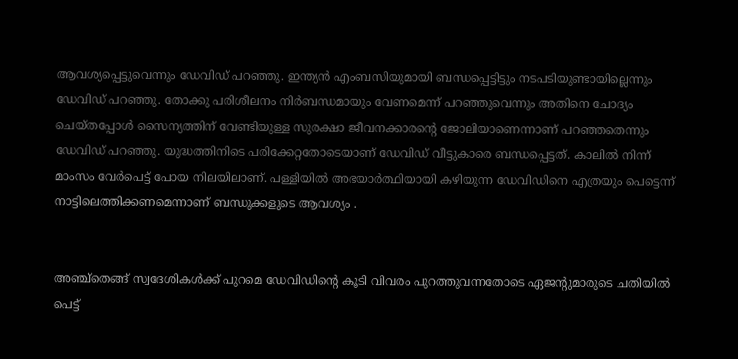ആവശ്യപ്പെട്ടുവെന്നും ഡേവിഡ് പറഞ്ഞു. ഇന്ത്യൻ എംബസിയുമായി ബന്ധപ്പെട്ടിട്ടും നടപടിയുണ്ടായില്ലെന്നും ഡേവിഡ് പറഞ്ഞു. തോക്കു പരിശീലനം നിര്‍ബന്ധമായും വേണമെന്ന് പറഞ്ഞുവെന്നും അതിനെ ചോദ്യം ചെയ്തപ്പോള്‍ സൈന്യത്തിന് വേണ്ടിയുള്ള സുരക്ഷാ ജീവനക്കാരന്‍റെ ജോലിയാണെന്നാണ് പറഞ്ഞതെന്നും ഡേവിഡ് പറഞ്ഞു. യുദ്ധത്തിനിടെ പരിക്കേറ്റതോടെയാണ് ഡേവിഡ് വീട്ടുകാരെ ബന്ധപ്പെട്ടത്. കാലിൽ നിന്ന് മാംസം വേര്‍പെട്ട് പോയ നിലയിലാണ്. പള്ളിയിൽ അഭയാര്‍ത്ഥിയായി കഴിയുന്ന ഡേവിഡിനെ എത്രയും പെട്ടെന്ന് നാട്ടിലെത്തിക്കണമെന്നാണ് ബന്ധുക്കളുടെ ആവശ്യം .


അഞ്ച്തെങ്ങ് സ്വദേശികൾക്ക് പുറമെ ഡേവിഡിന്‍റെ കൂടി വിവരം പുറത്തുവന്നതോടെ ഏജന്‍റുമാരുടെ ചതിയിൽ പെട്ട്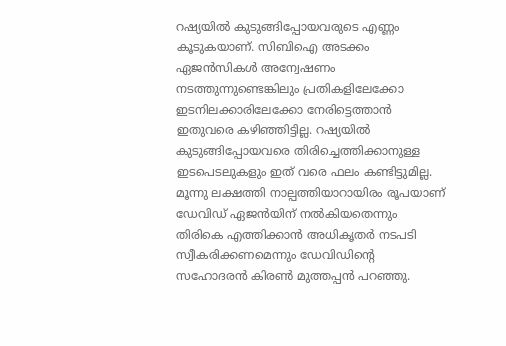റഷ്യയിൽ കുടുങ്ങിപ്പോയവരുടെ എണ്ണം കൂടുകയാണ്. സിബിഐ അടക്കം ഏജൻസികൾ അന്വേഷണം നടത്തുന്നുണ്ടെങ്കിലും പ്രതികളിലേക്കോ ഇടനിലക്കാരിലേക്കോ നേരിട്ടെത്താൻ ഇതുവരെ കഴിഞ്ഞിട്ടില്ല. റഷ്യയിൽ കുടുങ്ങിപ്പോയവരെ തിരിച്ചെത്തിക്കാനുള്ള ഇടപെടലുകളും ഇത് വരെ ഫലം കണ്ടിട്ടുമില്ല. മൂന്നു ലക്ഷത്തി നാല്പത്തിയാറായിരം രൂപയാണ്  ഡേവിഡ് ഏജൻയിന് നൽകിയതെന്നും തിരികെ എത്തിക്കാൻ അധികൃതര്‍ നടപടി സ്വീകരിക്കണമെന്നും ഡേവിഡിന്‍റെ സഹോദരൻ കിരണ്‍ മുത്തപ്പൻ പറഞ്ഞു.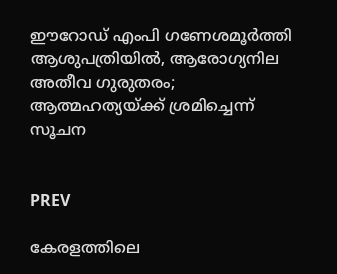ഈറോഡ് എംപി ഗണേശമൂര്‍ത്തി ആശുപത്രിയിൽ, ആരോഗ്യനില അതീവ ഗുരുതരം; ആത്മഹത്യയ്ക്ക് ശ്രമിച്ചെന്ന് സൂചന


PREV

കേരളത്തിലെ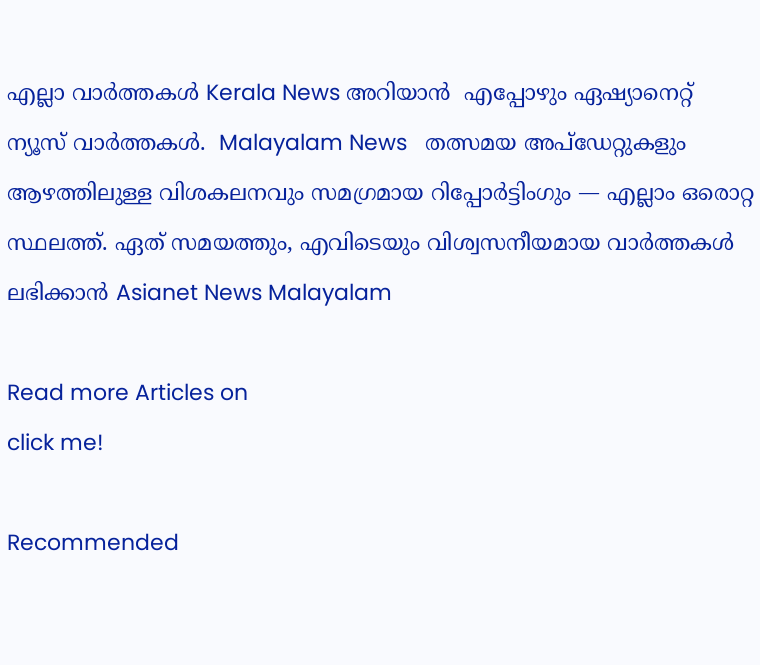എല്ലാ വാർത്തകൾ Kerala News അറിയാൻ  എപ്പോഴും ഏഷ്യാനെറ്റ് ന്യൂസ് വാർത്തകൾ.  Malayalam News   തത്സമയ അപ്‌ഡേറ്റുകളും ആഴത്തിലുള്ള വിശകലനവും സമഗ്രമായ റിപ്പോർട്ടിംഗും — എല്ലാം ഒരൊറ്റ സ്ഥലത്ത്. ഏത് സമയത്തും, എവിടെയും വിശ്വസനീയമായ വാർത്തകൾ ലഭിക്കാൻ Asianet News Malayalam

Read more Articles on
click me!

Recommended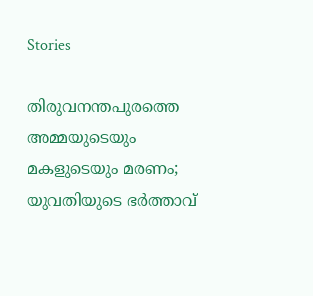Stories

തിരുവനന്തപുരത്തെ അമ്മയുടെയും മകളുടെയും മരണം; യുവതിയുടെ ഭര്‍ത്താവ്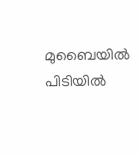മുബൈയിൽ പിടിയിൽ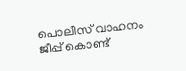പൊലീസ് വാഹനം ജീപ്പ് കൊണ്ട്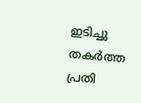ഇടിച്ചു തകർത്ത പ്രതി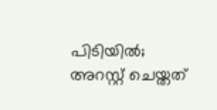പിടിയിൽ; അറസ്റ്റ് ചെയ്തത്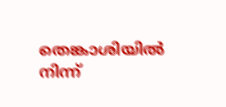തെങ്കാശിയിൽ നിന്ന്